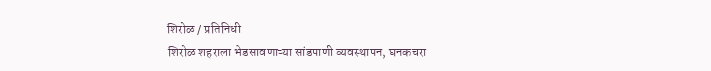शिरोळ / प्रतिनिधी
शिरोळ शहराला भेडसावणाऱ्या सांडपाणी व्यवस्थापन, घनकचरा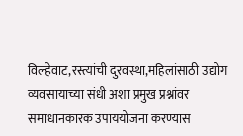विल्हेवाट,रस्त्यांची दुरवस्था,महिलांसाठी उद्योग व्यवसायाच्या संधी अशा प्रमुख प्रश्नांवर समाधानकारक उपाययोजना करण्यास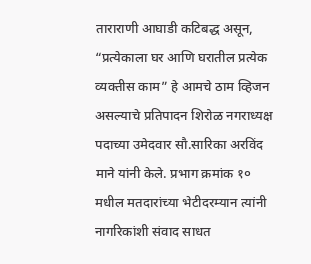ताराराणी आघाडी कटिबद्ध असून, “प्रत्येकाला घर आणि घरातील प्रत्येक व्यक्तीस काम” हे आमचे ठाम व्हिजन असल्याचे प्रतिपादन शिरोळ नगराध्यक्ष पदाच्या उमेदवार सौ.सारिका अरविंद माने यांनी केले. प्रभाग क्रमांक १० मधील मतदारांच्या भेटीदरम्यान त्यांनी नागरिकांशी संवाद साधत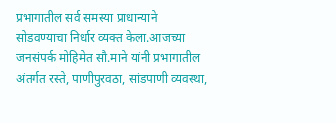प्रभागातील सर्व समस्या प्राधान्याने सोडवण्याचा निर्धार व्यक्त केला.आजच्या जनसंपर्क मोहिमेत सौ.माने यांनी प्रभागातील अंतर्गत रस्ते, पाणीपुरवठा, सांडपाणी व्यवस्था,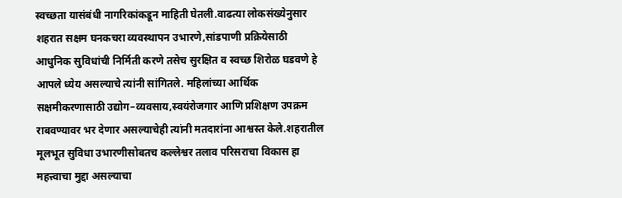स्वच्छता यासंबंधी नागरिकांकडून माहिती घेतली.वाढत्या लोकसंख्येनुसार शहरात सक्षम घनकचरा व्यवस्थापन उभारणे,सांडपाणी प्रक्रियेसाठी आधुनिक सुविधांची निर्मिती करणे तसेच सुरक्षित व स्वच्छ शिरोळ घडवणे हे आपले ध्येय असल्याचे त्यांनी सांगितले. महिलांच्या आर्थिक सक्षमीकरणासाठी उद्योग–व्यवसाय,स्वयंरोजगार आणि प्रशिक्षण उपक्रम राबवण्यावर भर देणार असल्याचेही त्यांनी मतदारांना आश्वस्त केले.शहरातील मूलभूत सुविधा उभारणीसोबतच कल्लेश्वर तलाव परिसराचा विकास हा महत्त्वाचा मुद्दा असल्याचा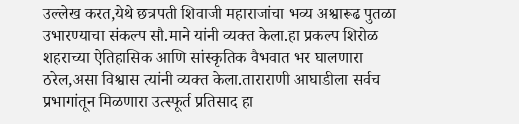उल्लेख करत,येथे छत्रपती शिवाजी महाराजांचा भव्य अश्वारूढ पुतळा उभारण्याचा संकल्प सौ.माने यांनी व्यक्त केला.हा प्रकल्प शिरोळ शहराच्या ऐतिहासिक आणि सांस्कृतिक वैभवात भर घालणारा ठरेल,असा विश्वास त्यांनी व्यक्त केला.ताराराणी आघाडीला सर्वच प्रभागांतून मिळणारा उत्स्फूर्त प्रतिसाद हा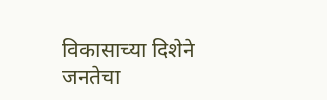विकासाच्या दिशेने जनतेचा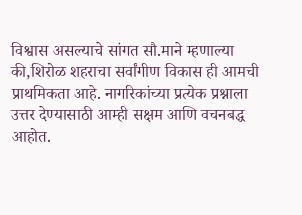विश्वास असल्याचे सांगत सौ.माने म्हणाल्या की,शिरोळ शहराचा सर्वांगीण विकास ही आमची प्राथमिकता आहे. नागरिकांच्या प्रत्येक प्रश्नाला उत्तर देण्यासाठी आम्ही सक्षम आणि वचनबद्ध आहोत.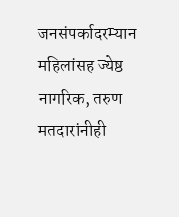जनसंपर्कादरम्यान महिलांसह ज्येष्ठ नागरिक, तरुण मतदारांनीही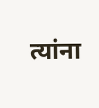त्यांना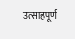उत्साहपूर्ण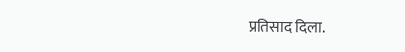प्रतिसाद दिला.